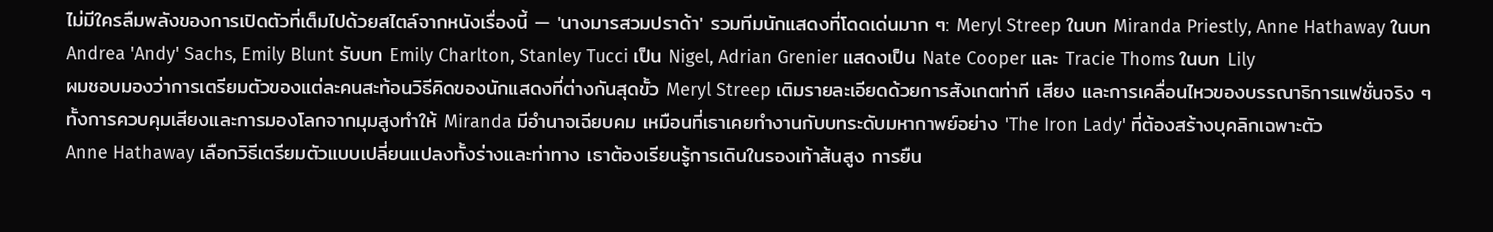ไม่มีใครลืมพลังของการเปิดตัวที่เต็มไปด้วยสไตล์จากหนังเรื่องนี้ — 'นางมารสวมปราด้า' รวมทีมนักแสดงที่โดดเด่นมาก ๆ: Meryl Streep ในบท Miranda Priestly, Anne Hathaway ในบท Andrea 'Andy' Sachs, Emily Blunt รับบท Emily Charlton, Stanley Tucci เป็น Nigel, Adrian Grenier แสดงเป็น Nate Cooper และ Tracie Thoms ในบท Lily
ผมชอบมองว่าการเตรียมตัวของแต่ละคนสะท้อนวิธีคิดของนักแสดงที่ต่างกันสุดขั้ว Meryl Streep เติมรายละเอียดด้วยการสังเกตท่าที เสียง และการเคลื่อนไหวของบรรณาธิการแฟชั่นจริง ๆ ทั้งการควบคุมเสียงและการมองโลกจากมุมสูงทำให้ Miranda มีอำนาจเฉียบคม เหมือนที่เธาเคยทำงานกับบทระดับมหากาพย์อย่าง 'The Iron Lady' ที่ต้องสร้างบุคลิกเฉพาะตัว
Anne Hathaway เลือกวิธีเตรียมตัวแบบเปลี่ยนแปลงทั้งร่างและท่าทาง เธาต้องเรียนรู้การเดินในรองเท้าส้นสูง การยืน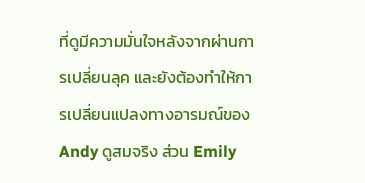ที่ดูมีความมั่นใจหลังจากผ่านการเปลี่ยนลุค และยังต้องทำให้การเปลี่ยนแปลงทางอารมณ์ของ Andy ดูสมจริง ส่วน Emily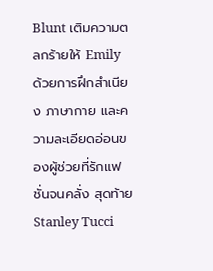Blunt เติมความตลกร้ายให้ Emily ด้วยการฝึกสำเนียง ภาษากาย และความละเอียดอ่อนของผู้ช่วยที่รักแฟชั่นจนคลั่ง สุดท้าย Stanley Tucci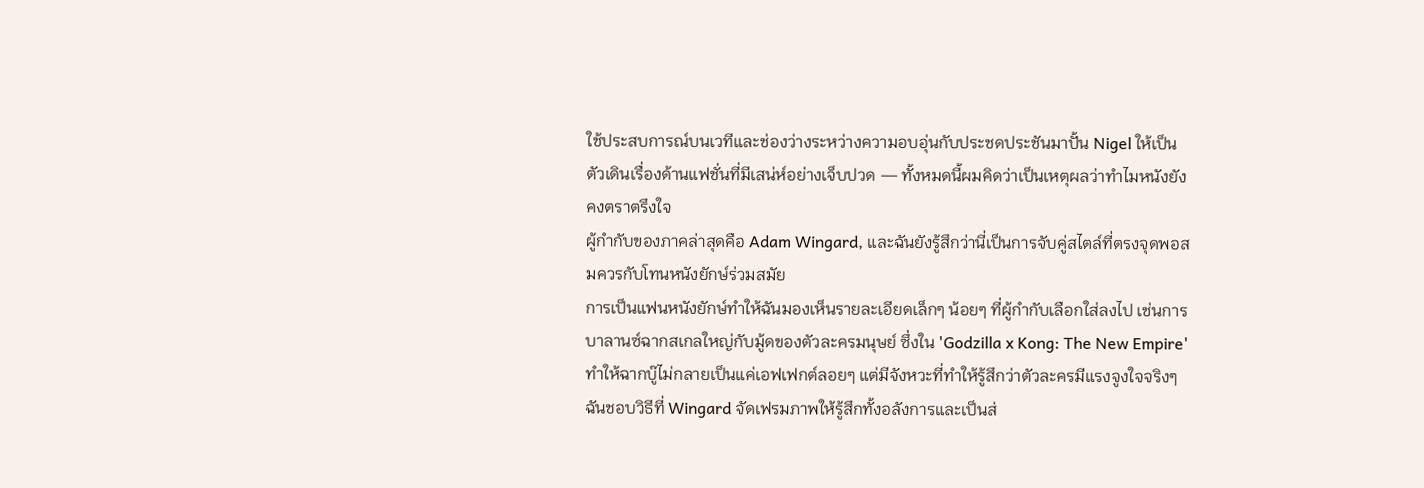ใช้ประสบการณ์บนเวทีและช่องว่างระหว่างความอบอุ่นกับประชดประชันมาปั้น Nigel ให้เป็นตัวเดินเรื่องด้านแฟชั่นที่มีเสน่ห์อย่างเจ็บปวด — ทั้งหมดนี้ผมคิดว่าเป็นเหตุผลว่าทำไมหนังยังคงตราตรึงใจ
ผู้กำกับของภาคล่าสุดคือ Adam Wingard, และฉันยังรู้สึกว่านี่เป็นการจับคู่สไตล์ที่ตรงจุดพอสมควรกับโทนหนังยักษ์ร่วมสมัย
การเป็นแฟนหนังยักษ์ทำให้ฉันมองเห็นรายละเอียดเล็กๆ น้อยๆ ที่ผู้กำกับเลือกใส่ลงไป เช่นการบาลานซ์ฉากสเกลใหญ่กับมู้ดของตัวละครมนุษย์ ซึ่งใน 'Godzilla x Kong: The New Empire' ทำให้ฉากบู๊ไม่กลายเป็นแค่เอฟเฟกต์ลอยๆ แต่มีจังหวะที่ทำให้รู้สึกว่าตัวละครมีแรงจูงใจจริงๆ ฉันชอบวิธีที่ Wingard จัดเฟรมภาพให้รู้สึกทั้งอลังการและเป็นส่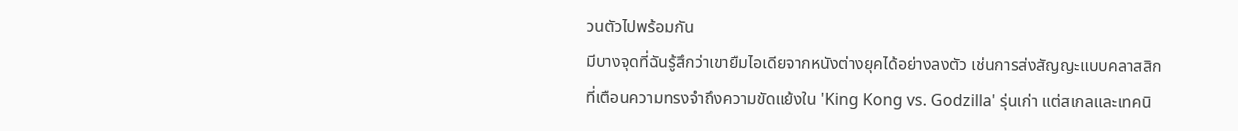วนตัวไปพร้อมกัน
มีบางจุดที่ฉันรู้สึกว่าเขายืมไอเดียจากหนังต่างยุคได้อย่างลงตัว เช่นการส่งสัญญะแบบคลาสสิกที่เตือนความทรงจำถึงความขัดแย้งใน 'King Kong vs. Godzilla' รุ่นเก่า แต่สเกลและเทคนิ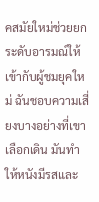คสมัยใหม่ช่วยยกระดับอารมณ์ให้เข้ากับผู้ชมยุคใหม่ ฉันชอบความเสี่ยงบางอย่างที่เขาเลือกเดิน มันทำให้หนังมีรสและ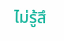ไม่รู้สึ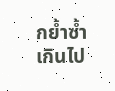กย้ำซ้ำเกินไป